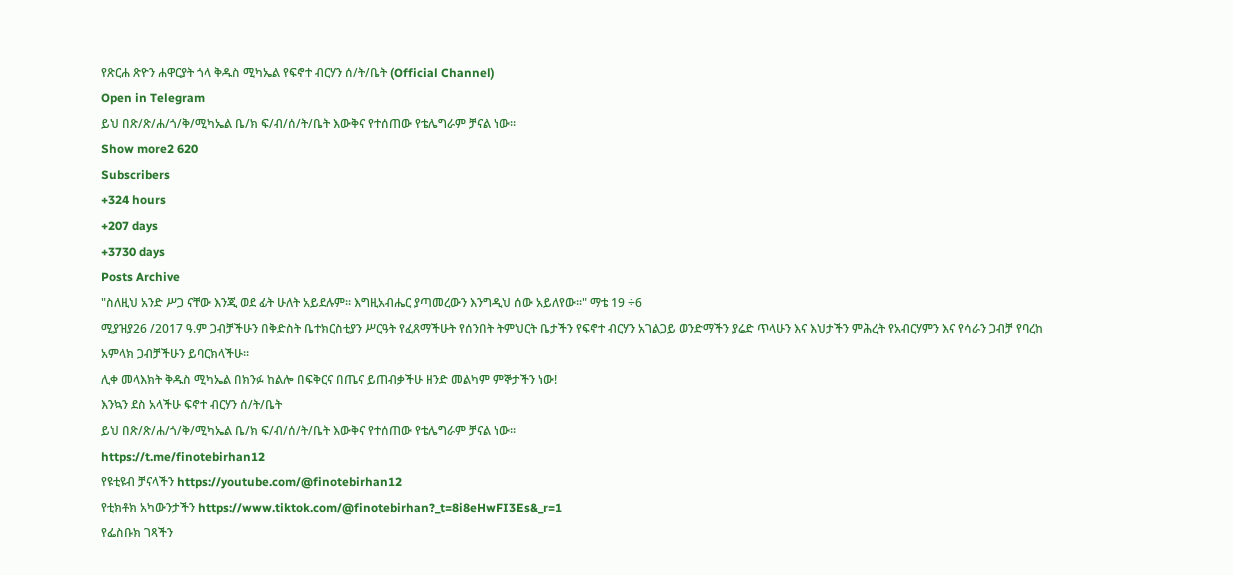የጽርሐ ጽዮን ሐዋርያት ጎላ ቅዱስ ሚካኤል የፍኖተ ብርሃን ሰ/ት/ቤት (Official Channel)
Open in Telegram
ይህ በጽ/ጽ/ሐ/ጎ/ቅ/ሚካኤል ቤ/ክ ፍ/ብ/ሰ/ት/ቤት እውቅና የተሰጠው የቴሌግራም ቻናል ነው።
Show more2 620
Subscribers
+324 hours
+207 days
+3730 days
Posts Archive
"ስለዚህ አንድ ሥጋ ናቸው እንጂ ወደ ፊት ሁለት አይደሉም። እግዚአብሔር ያጣመረውን እንግዲህ ሰው አይለየው።" ማቴ 19 ÷6
ሚያዝያ26 /2017 ዓ.ም ጋብቻችሁን በቅድስት ቤተክርስቲያን ሥርዓት የፈጸማችሁት የሰንበት ትምህርት ቤታችን የፍኖተ ብርሃን አገልጋይ ወንድማችን ያሬድ ጥላሁን እና እህታችን ምሕረት የአብርሃምን እና የሳራን ጋብቻ የባረከ አምላክ ጋብቻችሁን ይባርክላችሁ።
ሊቀ መላእክት ቅዱስ ሚካኤል በክንፉ ከልሎ በፍቅርና በጤና ይጠብቃችሁ ዘንድ መልካም ምኞታችን ነው!
እንኳን ደስ አላችሁ ፍኖተ ብርሃን ሰ/ት/ቤት
ይህ በጽ/ጽ/ሐ/ጎ/ቅ/ሚካኤል ቤ/ክ ፍ/ብ/ሰ/ት/ቤት እውቅና የተሰጠው የቴሌግራም ቻናል ነው።
https://t.me/finotebirhan12
የዩቲዩብ ቻናላችን https://youtube.com/@finotebirhan12
የቲክቶክ አካውንታችን https://www.tiktok.com/@finotebirhan?_t=8i8eHwFI3Es&_r=1
የፌስቡክ ገጻችን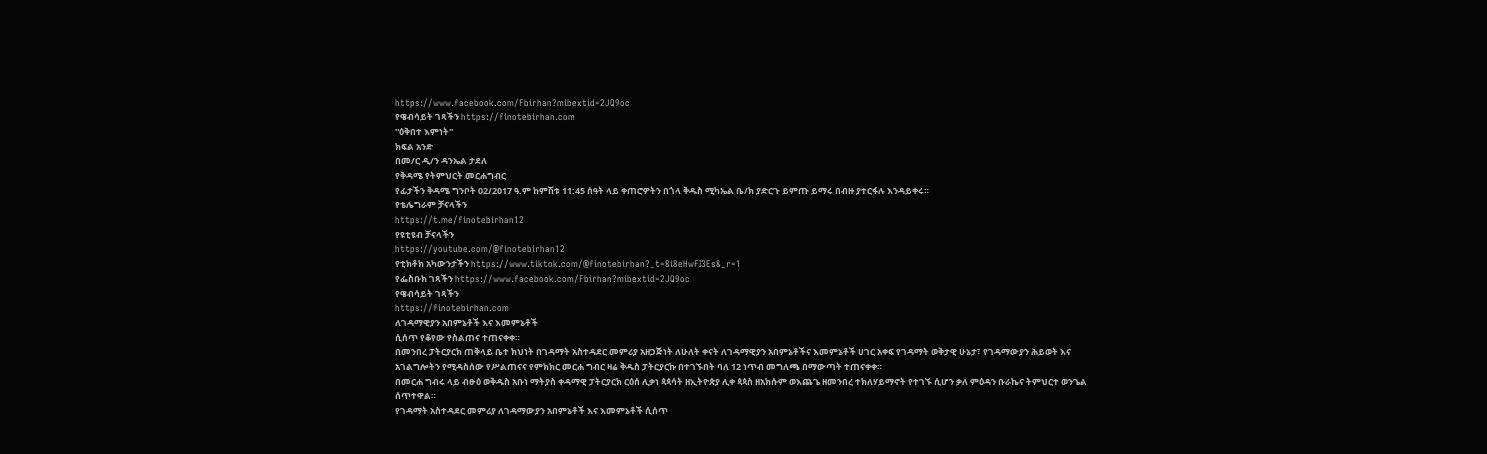https://www.facebook.com/Fbirhan?mibextid=2JQ9oc
የዌብሳይት ገጻችን https://finotebirhan.com
''ዕቅበተ እምነት''
ክፍል አንድ
በመ/ር ዲ/ን ዳንኤል ታደለ
የቅዳሜ የትምህርት መርሐግብር
የፊታችን ቅዳሜ ግንቦት 02/2017 ዓ.ም ከምሽቱ 11:45 ሰዓት ላይ ቀጠሮዎትን በጎላ ቅዱስ ሚካኤል ቤ/ክ ያድርጉ ይምጡ ይማሩ በብዙ ያተርፋሉ እንዳይቀሩ።
የቴሌግራም ቻናላችን
https://t.me/finotebirhan12
የዩቲዩብ ቻናላችን
https://youtube.com/@finotebirhan12
የቲክቶክ አካውንታችን https://www.tiktok.com/@finotebirhan?_t=8i8eHwFI3Es&_r=1
የፌስቡክ ገጻችን https://www.facebook.com/Fbirhan?mibextid=2JQ9oc
የዌብሳይት ገጻችን
https://finotebirhan.com
ለገዳማዊያን አበምኔቶች እና እመምኔቶች
ሲሰጥ የቆየው የስልጠና ተጠናቀቀ።
በመንበረ ፓትርያርክ ጠቅላይ ቤተ ክህነት በገዳማት አስተዳደር መምሪያ አዘጋጅነት ለሁለት ቀናት ለገዳማዊያን አበምኔቶችና እመምኔቶች ሀገር አቀፍ የገዳማት ወቅታዊ ሁኔታ፣ የገዳማውያን ሕይወት እና አገልግሎትን የሚዳስሰው የሥልጠናና የምክክር መርሐ ግብር ዛሬ ቅዱስ ፓትርያርኩ በተገኙበት ባለ 12 ነጥብ መግለጫ በማውጣት ተጠናቀቀ።
በመርሐ ግብሩ ላይ ብፁዕ ወቅዱስ አቡነ ማትያስ ቀዳማዊ ፓትርያርክ ርዕሰ ሊቃነ ጳጳሳት ዘኢትዮጵያ ሊቀ ጳጳስ ዘአክሱም ወእጨጌ ዘመንበረ ተክለሃይማኖት የተገኙ ሲሆን ቃለ ምዕዳን ቡራኬና ትምህርተ ወንጌል ሰጥተዋል።
የገዳማት አስተዳደር መምሪያ ለገዳማውያን አበምኔቶች እና እመምኔቶች ሲሰጥ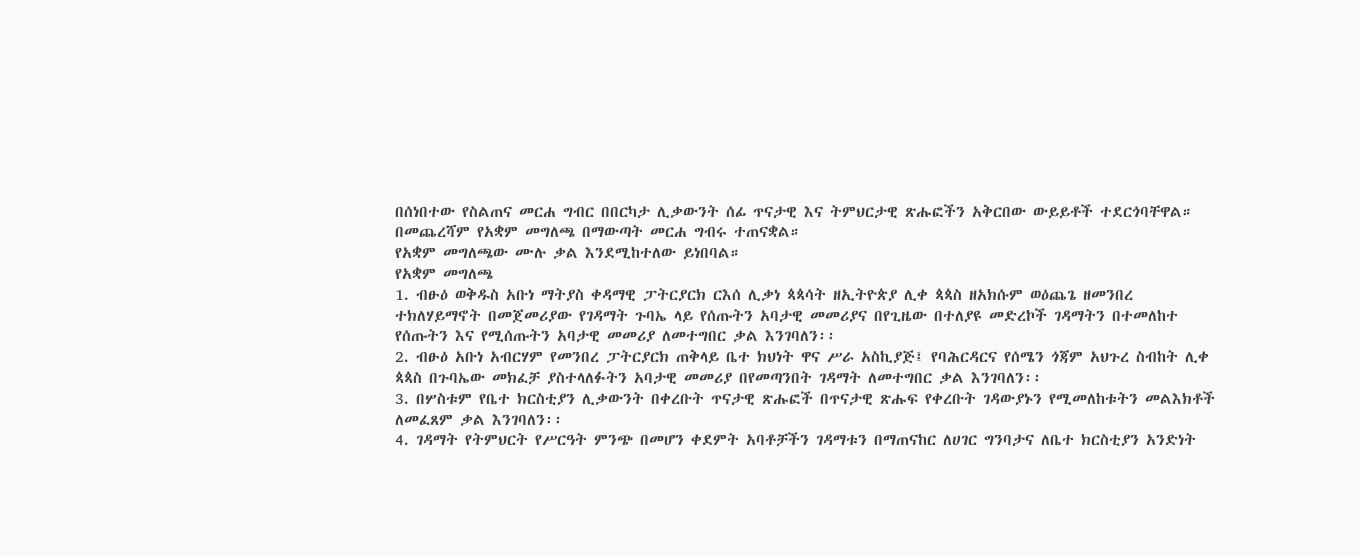በሰነበተው የስልጠና መርሐ ግብር በበርካታ ሊቃውንት ሰፊ ጥናታዊ እና ትምህርታዊ ጽሑፎችን አቅርበው ውይይቶች ተደርጎባቸዋል። በመጨረሻም የአቋም መግለጫ በማውጣት መርሐ ግብሩ ተጠናቋል።
የአቋም መግለጫው ሙሉ ቃል እንደሚከተለው ይነበባል።
የአቋም መግለጫ
1. ብፁዕ ወቅዱስ አቡነ ማትያስ ቀዳማዊ ፓትርያርክ ርእሰ ሊቃነ ጳጳሳት ዘኢትዮጵያ ሊቀ ጳጳስ ዘአክሱም ወዕጨጌ ዘመንበረ ተክለሃይማኖት በመጀመሪያው የገዳማት ጉባኤ ላይ የሰጡትን አባታዊ መመሪያና በየጊዜው በተለያዩ መድረኮች ገዳማትን በተመለከተ የሰጡትን እና የሚሰጡትን አባታዊ መመሪያ ለመተግበር ቃል እንገባለን፡፡
2. ብፁዕ አቡነ አብርሃም የመንበረ ፓትርያርክ ጠቅላይ ቤተ ክህነት ዋና ሥራ አስኪያጅ፤ የባሕርዳርና የሰሜን ጎጃም አህጉረ ስብከት ሊቀ ጳጳስ በጉባኤው መክፈቻ ያስተላለፉትን አባታዊ መመሪያ በየመጣንበት ገዳማት ለመተግበር ቃል እንገባለን፡፡
3. በሦስቱም የቤተ ክርስቲያን ሊቃውንት በቀረቡት ጥናታዊ ጽሑፎች በጥናታዊ ጽሑፍ የቀረቡት ገዳውያኑን የሚመለከቱትን መልእክቶች ለመፈጸም ቃል እንገባለን፡፡
4. ገዳማት የትምህርት የሥርዓት ምንጭ በመሆን ቀደምት አባቶቻችን ገዳማቱን በማጠናከር ለሀገር ግንባታና ለቤተ ክርስቲያን አንድነት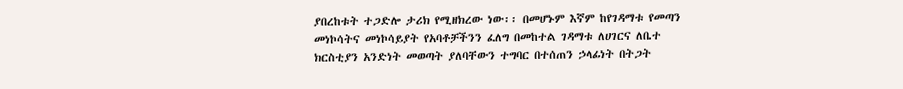ያበረከቱት ተጋድሎ ታሪክ የሚዘክረው ነው፡፡ በመሆኑም እኛም ከየገዳማቱ የመጣን መነኮሳትና መነኮሳይያት የአባቶቻችንን ፈለግ በመከተል ገዳማቱ ለሀገርና ለቤተ ክርስቲያን አንድነት መወጣት ያለባቸውን ተግባር በተሰጠን ኃላፊነት በትጋት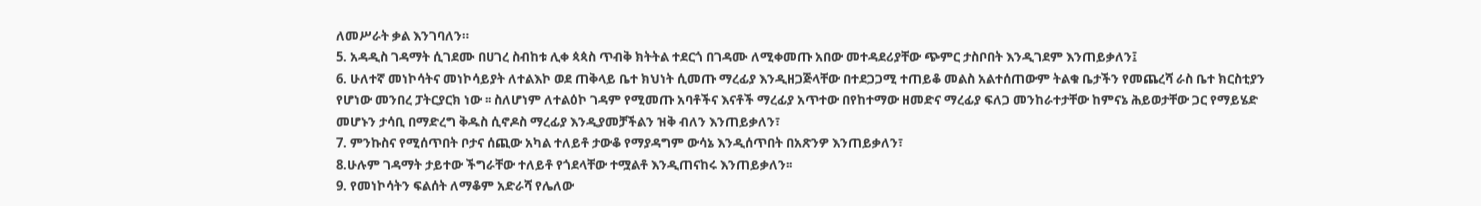ለመሥራት ቃል እንገባለን።
5. አዳዲስ ገዳማት ሲገደሙ በሀገረ ስብከቱ ሊቀ ጳጳስ ጥብቅ ክትትል ተደርጎ በገዳሙ ለሚቀመጡ አበው መተዳደሪያቸው ጭምር ታስቦበት እንዲገደም እንጠይቃለን፤
6. ሁለተኛ መነኮሳትና መነኮሳይያት ለተልእኮ ወደ ጠቅላይ ቤተ ክህነት ሲመጡ ማረፊያ እንዲዘጋጅላቸው በተደጋጋሚ ተጠይቆ መልስ አልተሰጠውም ትልቁ ቤታችን የመጨረሻ ራስ ቤተ ክርስቲያን የሆነው መንበረ ፓትርያርክ ነው ፡፡ ስለሆነም ለተልዕኮ ገዳም የሚመጡ አባቶችና እናቶች ማረፊያ አጥተው በየከተማው ዘመድና ማረፊያ ፍለጋ መንከራተታቸው ከምናኔ ሕይወታቸው ጋር የማይሄድ መሆኑን ታሳቢ በማድረግ ቅዱስ ሲኖዶስ ማረፊያ እንዲያመቻችልን ዝቅ ብለን እንጠይቃለን፣
7. ምንኩስና የሚሰጥበት ቦታና ሰጪው አካል ተለይቶ ታውቆ የማያዳግም ውሳኔ እንዲሰጥበት በአጽንዎ እንጠይቃለን፣
8.ሁሉም ገዳማት ታይተው ችግራቸው ተለይቶ የጎደላቸው ተሟልቶ እንዲጠናከሩ እንጠይቃለን፡፡
9. የመነኮሳትን ፍልሰት ለማቆም አድራሻ የሌለው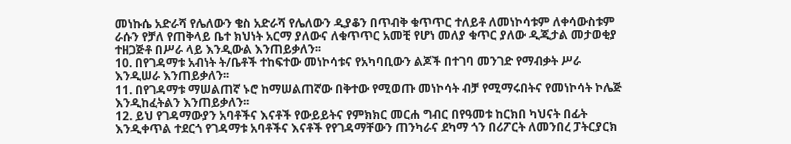መነኩሴ አድራሻ የሌለውን ቄስ አድራሻ የሌለውን ዲያቆን በጥብቅ ቁጥጥር ተለይቶ ለመነኮሳቱም ለቀሳውስቱም ራሱን የቻለ የጠቅላይ ቤተ ክህነት አርማ ያለውና ለቁጥጥር አመቺ የሆነ መለያ ቁጥር ያለው ዲጂታል መታወቂያ ተዘጋጅቶ በሥራ ላይ እንዲውል እንጠይቃለን፡፡
10. በየገዳማቱ አብነት ት/ቤቶች ተከፍተው መነኮሳቱና የአካባቢውን ልጆች በተገባ መንገድ የማብቃት ሥራ እንዲሠራ እንጠይቃለን፡፡
11. በየገዳማቱ ማሠልጠኛ ኑሮ ከማሠልጠኛው በቅተው የሚወጡ መነኮሳት ብቻ የሚማሩበትና የመነኮሳት ኮሌጅ እንዲከፈትልን እንጠይቃለን፡፡
12. ይህ የገዳማውያን አባቶችና እናቶች የውይይትና የምክክር መርሐ ግብር በየዓመቱ ከርክበ ካህናት በፊት እንዲቀጥል ተደርጎ የገዳማቱ አባቶችና እናቶች የየገዳማቸውን ጠንካራና ደካማ ጎን በሪፖርት ለመንበረ ፓትርያርክ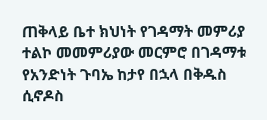ጠቅላይ ቤተ ክህነት የገዳማት መምሪያ ተልኮ መመምሪያው መርምሮ በገዳማቱ የአንድነት ጉባኤ ከታየ በኋላ በቅዱስ ሲኖዶስ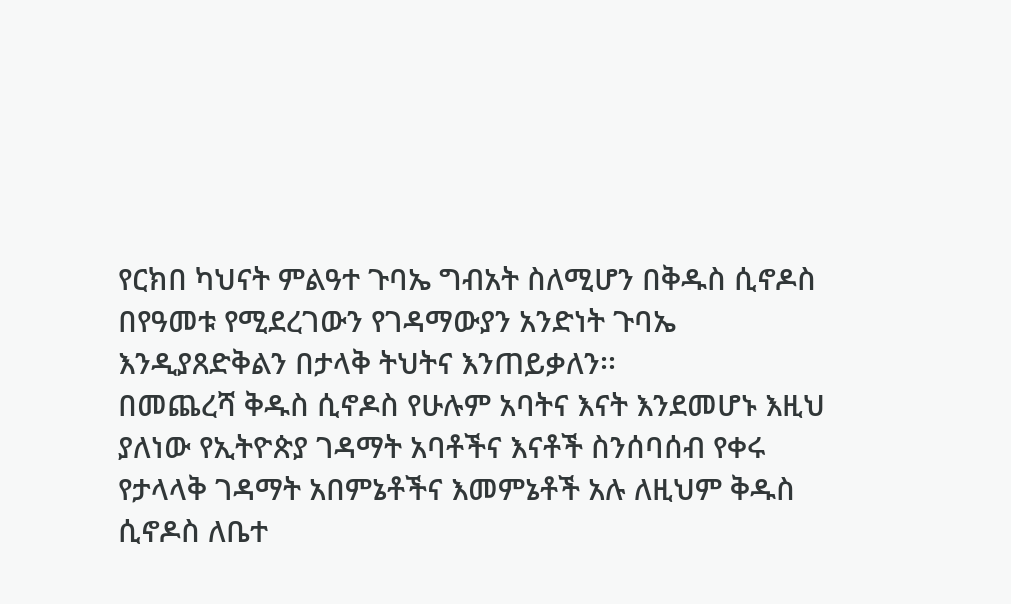የርክበ ካህናት ምልዓተ ጉባኤ ግብአት ስለሚሆን በቅዱስ ሲኖዶስ በየዓመቱ የሚደረገውን የገዳማውያን አንድነት ጉባኤ እንዲያጸድቅልን በታላቅ ትህትና እንጠይቃለን፡፡
በመጨረሻ ቅዱስ ሲኖዶስ የሁሉም አባትና እናት እንደመሆኑ እዚህ ያለነው የኢትዮጵያ ገዳማት አባቶችና እናቶች ስንሰባሰብ የቀሩ የታላላቅ ገዳማት አበምኔቶችና እመምኔቶች አሉ ለዚህም ቅዱስ ሲኖዶስ ለቤተ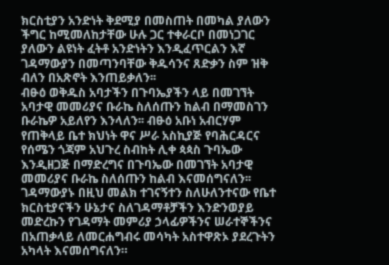ክርስቲያን አንድነት ቅደሚያ በመስጠት በመካል ያለውን ችግር ከሚመለከታቸው ሁሉ ጋር ተቀራርቦ በመነጋገር ያለውን ልዩነት ፈትቶ አንድነትን እንዲፈጥርልን እኛ ገዳማውያን በመጣንባቸው ቅዱሳንና ጸድቃን ስም ዝቅ ብለን በአጽኖት እንጠይቃለን፡፡
ብፁዕ ወቅዱስ አባታችን በጉባኤያችን ላይ በመገኘት አባታዊ መመሪያና ቡራኬ ስለሰጡን ከልብ በማመስገን ቡራኬዎ አይለየን እንላለን፡፡ ብፁዕ አቡነ አብርሃም የጠቅላይ ቤተ ክህነት ዋና ሥራ አስኪያጅ የባሕርዳርና የሰሜን ጎጃም አህጉረ ስብከት ሊቀ ጳጳስ ጉባኤው እንዲዘጋጅ በማድረግና በጉባኤው በመገኘት አባታዊ መመሪያና ቡራኬ ስለሰጡን ከልብ እናመሰግናለን፡፡ገዳማውያኑ በዚህ መልክ ተገናኝተን ስለሁለንተናው የቤተ ክርስቲያናችን ሁኔታና ስለገዳማቶቻችን እንድንወያይ መድረኩን የገዳማት መምሪያ ኃላፊዎችንና ሠራተኞችንና በአጠቃላይ ለመርሐግብሩ መሳካት አስተዋጽኦ ያደረጉትን አካላት እናመሰግናለን።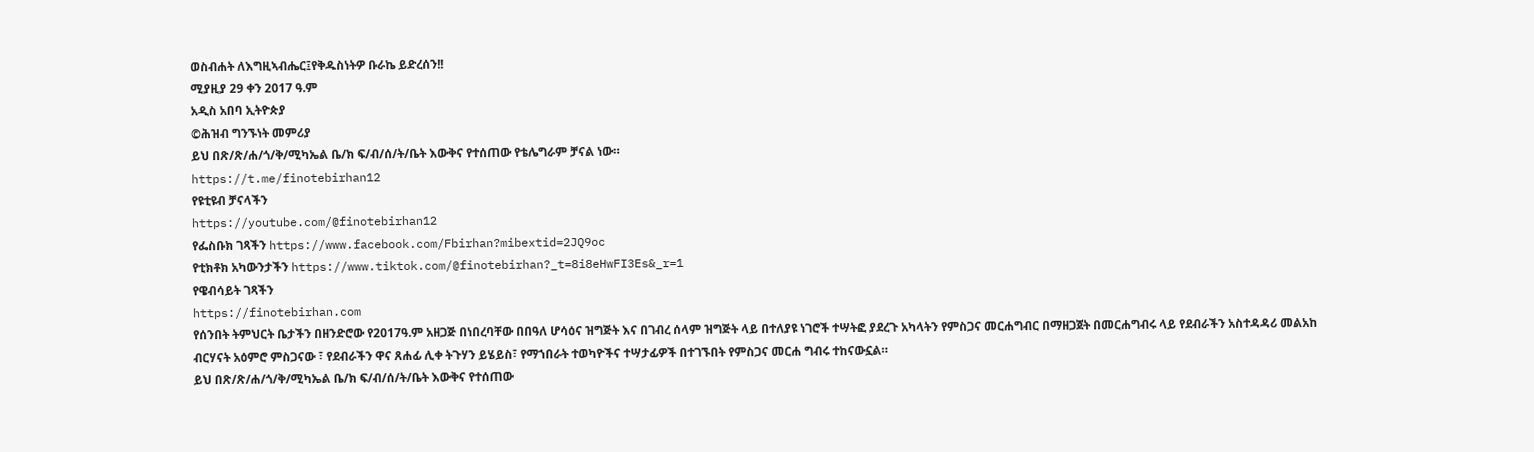ወስብሐት ለእግዚኣብሔር፤የቅዱስነትዎ ቡራኬ ይድረሰን!!
ሚያዚያ 29 ቀን 2017 ዓ.ም
አዲስ አበባ ኢትዮጵያ
©ሕዝብ ግንኙነት መምሪያ
ይህ በጽ/ጽ/ሐ/ጎ/ቅ/ሚካኤል ቤ/ክ ፍ/ብ/ሰ/ት/ቤት እውቅና የተሰጠው የቴሌግራም ቻናል ነው።
https://t.me/finotebirhan12
የዩቲዩብ ቻናላችን
https://youtube.com/@finotebirhan12
የፌስቡክ ገጻችን https://www.facebook.com/Fbirhan?mibextid=2JQ9oc
የቲክቶክ አካውንታችን https://www.tiktok.com/@finotebirhan?_t=8i8eHwFI3Es&_r=1
የዌብሳይት ገጻችን
https://finotebirhan.com
የሰንበት ትምህርት ቤታችን በዘንድሮው የ2017ዓ.ም አዘጋጅ በነበረባቸው በበዓለ ሆሳዕና ዝግጅት እና በገብረ ሰላም ዝግጅት ላይ በተለያዩ ነገሮች ተሣትፎ ያደረጉ አካላትን የምስጋና መርሐግብር በማዘጋጀት በመርሐግብሩ ላይ የደብራችን አስተዳዳሪ መልአከ ብርሃናት አዕምሮ ምስጋናው ፣ የደብራችን ዋና ጸሐፊ ሊቀ ትጉሃን ይሄይስ፣ የማኀበራት ተወካዮችና ተሣታፊዎች በተገኙበት የምስጋና መርሐ ግብሩ ተከናውኗል።
ይህ በጽ/ጽ/ሐ/ጎ/ቅ/ሚካኤል ቤ/ክ ፍ/ብ/ሰ/ት/ቤት እውቅና የተሰጠው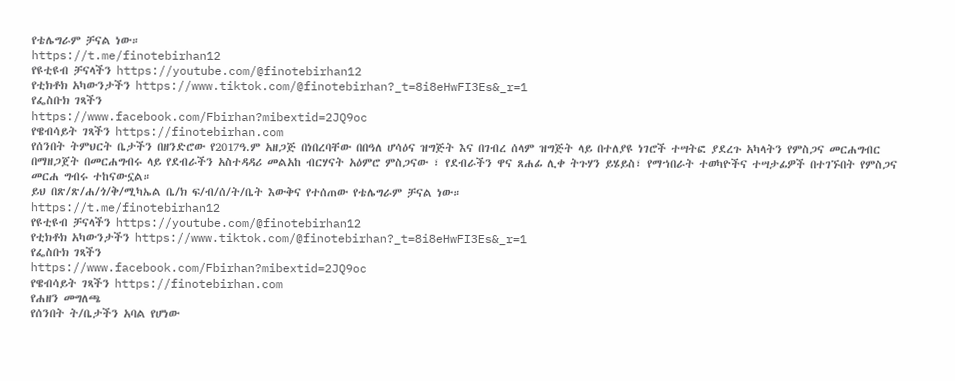የቴሌግራም ቻናል ነው።
https://t.me/finotebirhan12
የዩቲዩብ ቻናላችን https://youtube.com/@finotebirhan12
የቲክቶክ አካውንታችን https://www.tiktok.com/@finotebirhan?_t=8i8eHwFI3Es&_r=1
የፌስቡክ ገጻችን
https://www.facebook.com/Fbirhan?mibextid=2JQ9oc
የዌብሳይት ገጻችን https://finotebirhan.com
የሰንበት ትምህርት ቤታችን በዘንድሮው የ2017ዓ.ም አዘጋጅ በነበረባቸው በበዓለ ሆሳዕና ዝግጅት እና በገብረ ሰላም ዝግጅት ላይ በተለያዩ ነገሮች ተሣትፎ ያደረጉ አካላትን የምስጋና መርሐግብር በማዘጋጀት በመርሐግብሩ ላይ የደብራችን አስተዳዳሪ መልአከ ብርሃናት አዕምሮ ምስጋናው ፣ የደብራችን ዋና ጸሐፊ ሊቀ ትጉሃን ይሄይስ፣ የማኀበራት ተወካዮችና ተሣታፊዎች በተገኙበት የምስጋና መርሐ ግብሩ ተከናውኗል።
ይህ በጽ/ጽ/ሐ/ጎ/ቅ/ሚካኤል ቤ/ክ ፍ/ብ/ሰ/ት/ቤት እውቅና የተሰጠው የቴሌግራም ቻናል ነው።
https://t.me/finotebirhan12
የዩቲዩብ ቻናላችን https://youtube.com/@finotebirhan12
የቲክቶክ አካውንታችን https://www.tiktok.com/@finotebirhan?_t=8i8eHwFI3Es&_r=1
የፌስቡክ ገጻችን
https://www.facebook.com/Fbirhan?mibextid=2JQ9oc
የዌብሳይት ገጻችን https://finotebirhan.com
የሐዘን መግለጫ
የሰንበት ት/ቤታችን አባል የሆነው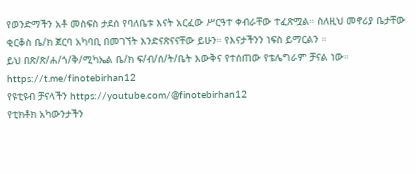የወንድማችን አቶ መስፍስ ታደሰ የባለቤቱ እናት አርፈው ሥርዓተ ቀብራቸው ተፈጽሟል። ስለዚህ መኖሪያ ቤታቸው ቂርቆስ ቤ/ክ ጀርባ አካባቢ በመገኘት እንድናጽናናቸው ይሁን። የእናታችንን ነፍስ ይማርልን ።
ይህ በጽ/ጽ/ሐ/ጎ/ቅ/ሚካኤል ቤ/ክ ፍ/ብ/ሰ/ት/ቤት እውቅና የተሰጠው የቴሌግራም ቻናል ነው።
https://t.me/finotebirhan12
የዩቲዩብ ቻናላችን https://youtube.com/@finotebirhan12
የቲክቶክ አካውንታችን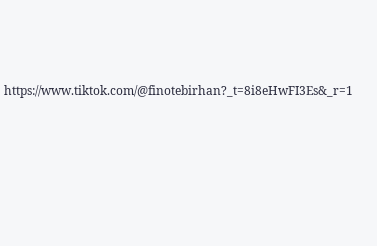https://www.tiktok.com/@finotebirhan?_t=8i8eHwFI3Es&_r=1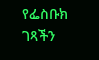የፌስቡክ ገጻችን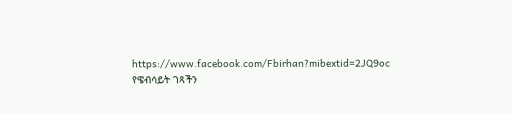https://www.facebook.com/Fbirhan?mibextid=2JQ9oc
የዌብሳይት ገጻችን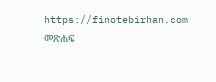https://finotebirhan.com
መጽሐፍ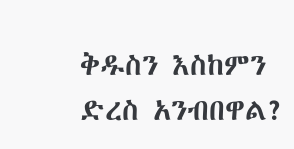ቅዱስን እስከምን ድረስ አንብበዋል?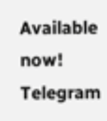Available now! Telegram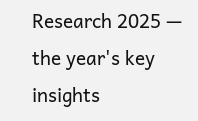Research 2025 — the year's key insights